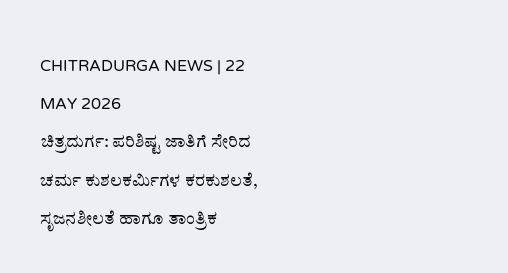CHITRADURGA NEWS | 22 MAY 2026
ಚಿತ್ರದುರ್ಗ: ಪರಿಶಿಷ್ಟ ಜಾತಿಗೆ ಸೇರಿದ ಚರ್ಮ ಕುಶಲಕರ್ಮಿಗಳ ಕರಕುಶಲತೆ, ಸೃಜನಶೀಲತೆ ಹಾಗೂ ತಾಂತ್ರಿಕ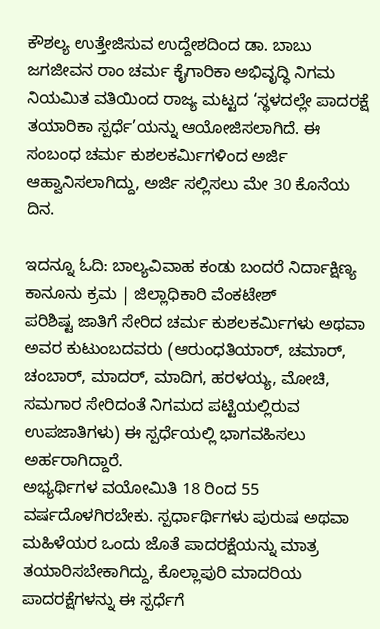ಕೌಶಲ್ಯ ಉತ್ತೇಜಿಸುವ ಉದ್ದೇಶದಿಂದ ಡಾ. ಬಾಬು ಜಗಜೀವನ ರಾಂ ಚರ್ಮ ಕೈಗಾರಿಕಾ ಅಭಿವೃದ್ಧಿ ನಿಗಮ ನಿಯಮಿತ ವತಿಯಿಂದ ರಾಜ್ಯ ಮಟ್ಟದ ‘ಸ್ಥಳದಲ್ಲೇ ಪಾದರಕ್ಷೆ ತಯಾರಿಕಾ ಸ್ಪರ್ಧೆ’ಯನ್ನು ಆಯೋಜಿಸಲಾಗಿದೆ. ಈ ಸಂಬಂಧ ಚರ್ಮ ಕುಶಲಕರ್ಮಿಗಳಿಂದ ಅರ್ಜಿ ಆಹ್ವಾನಿಸಲಾಗಿದ್ದು, ಅರ್ಜಿ ಸಲ್ಲಿಸಲು ಮೇ 30 ಕೊನೆಯ ದಿನ.

ಇದನ್ನೂ ಓದಿ: ಬಾಲ್ಯವಿವಾಹ ಕಂಡು ಬಂದರೆ ನಿರ್ದಾಕ್ಷಿಣ್ಯ ಕಾನೂನು ಕ್ರಮ | ಜಿಲ್ಲಾಧಿಕಾರಿ ವೆಂಕಟೇಶ್
ಪರಿಶಿಷ್ಟ ಜಾತಿಗೆ ಸೇರಿದ ಚರ್ಮ ಕುಶಲಕರ್ಮಿಗಳು ಅಥವಾ ಅವರ ಕುಟುಂಬದವರು (ಆರುಂಧತಿಯಾರ್, ಚಮಾರ್, ಚಂಬಾರ್, ಮಾದರ್, ಮಾದಿಗ, ಹರಳಯ್ಯ, ಮೋಚಿ, ಸಮಗಾರ ಸೇರಿದಂತೆ ನಿಗಮದ ಪಟ್ಟಿಯಲ್ಲಿರುವ ಉಪಜಾತಿಗಳು) ಈ ಸ್ಪರ್ಧೆಯಲ್ಲಿ ಭಾಗವಹಿಸಲು ಅರ್ಹರಾಗಿದ್ದಾರೆ.
ಅಭ್ಯರ್ಥಿಗಳ ವಯೋಮಿತಿ 18 ರಿಂದ 55 ವರ್ಷದೊಳಗಿರಬೇಕು. ಸ್ಪರ್ಧಾರ್ಥಿಗಳು ಪುರುಷ ಅಥವಾ ಮಹಿಳೆಯರ ಒಂದು ಜೊತೆ ಪಾದರಕ್ಷೆಯನ್ನು ಮಾತ್ರ ತಯಾರಿಸಬೇಕಾಗಿದ್ದು, ಕೊಲ್ಲಾಪುರಿ ಮಾದರಿಯ ಪಾದರಕ್ಷೆಗಳನ್ನು ಈ ಸ್ಪರ್ಧೆಗೆ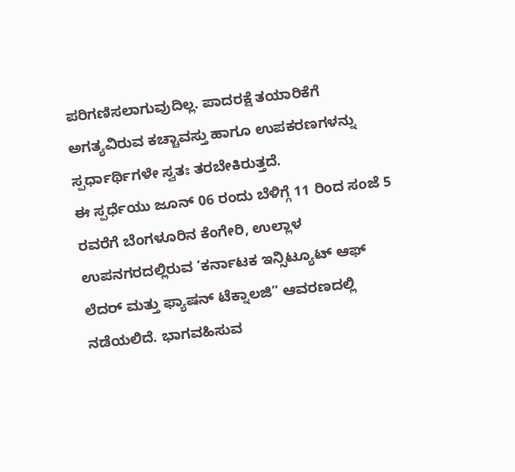ಪರಿಗಣಿಸಲಾಗುವುದಿಲ್ಲ. ಪಾದರಕ್ಷೆ ತಯಾರಿಕೆಗೆ ಅಗತ್ಯವಿರುವ ಕಚ್ಚಾವಸ್ತು ಹಾಗೂ ಉಪಕರಣಗಳನ್ನು ಸ್ಪರ್ಧಾರ್ಥಿಗಳೇ ಸ್ವತಃ ತರಬೇಕಿರುತ್ತದೆ.
ಈ ಸ್ಪರ್ಧೆಯು ಜೂನ್ 06 ರಂದು ಬೆಳಿಗ್ಗೆ 11 ರಿಂದ ಸಂಜೆ 5 ರವರೆಗೆ ಬೆಂಗಳೂರಿನ ಕೆಂಗೇರಿ, ಉಲ್ಲಾಳ ಉಪನಗರದಲ್ಲಿರುವ ‘ಕರ್ನಾಟಕ ಇನ್ಸಿಟ್ಯೂಟ್ ಆಫ್ ಲೆದರ್ ಮತ್ತು ಫ್ಯಾಷನ್ ಟೆಕ್ನಾಲಜಿ” ಆವರಣದಲ್ಲಿ ನಡೆಯಲಿದೆ. ಭಾಗವಹಿಸುವ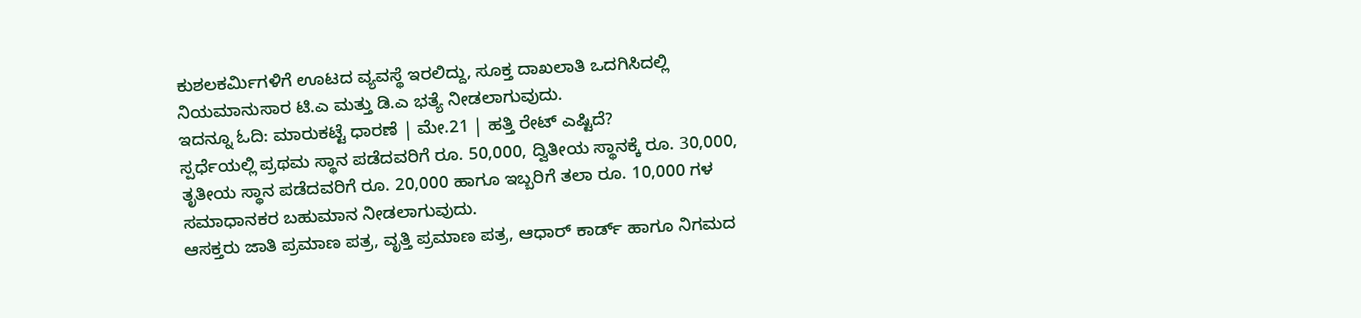ಕುಶಲಕರ್ಮಿಗಳಿಗೆ ಊಟದ ವ್ಯವಸ್ಥೆ ಇರಲಿದ್ದು, ಸೂಕ್ತ ದಾಖಲಾತಿ ಒದಗಿಸಿದಲ್ಲಿ ನಿಯಮಾನುಸಾರ ಟಿ.ಎ ಮತ್ತು ಡಿ.ಎ ಭತ್ಯೆ ನೀಡಲಾಗುವುದು.
ಇದನ್ನೂ ಓದಿ: ಮಾರುಕಟ್ಟೆ ಧಾರಣೆ | ಮೇ.21 | ಹತ್ತಿ ರೇಟ್ ಎಷ್ಟಿದೆ?
ಸ್ಪರ್ಧೆಯಲ್ಲಿ ಪ್ರಥಮ ಸ್ಥಾನ ಪಡೆದವರಿಗೆ ರೂ. 50,000, ದ್ವಿತೀಯ ಸ್ಥಾನಕ್ಕೆ ರೂ. 30,000, ತೃತೀಯ ಸ್ಥಾನ ಪಡೆದವರಿಗೆ ರೂ. 20,000 ಹಾಗೂ ಇಬ್ಬರಿಗೆ ತಲಾ ರೂ. 10,000 ಗಳ ಸಮಾಧಾನಕರ ಬಹುಮಾನ ನೀಡಲಾಗುವುದು.
ಆಸಕ್ತರು ಜಾತಿ ಪ್ರಮಾಣ ಪತ್ರ, ವೃತ್ತಿ ಪ್ರಮಾಣ ಪತ್ರ, ಆಧಾರ್ ಕಾರ್ಡ್ ಹಾಗೂ ನಿಗಮದ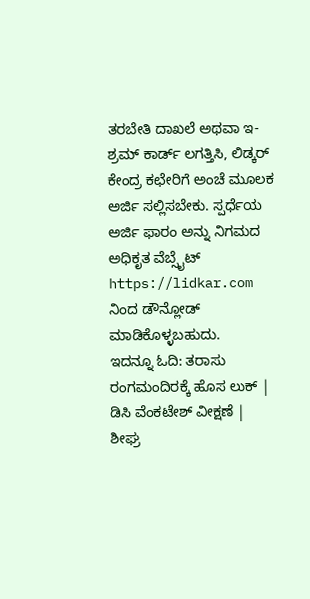ತರಬೇತಿ ದಾಖಲೆ ಅಥವಾ ಇ-ಶ್ರಮ್ ಕಾರ್ಡ್ ಲಗತ್ತಿಸಿ, ಲಿಡ್ಕರ್ ಕೇಂದ್ರ ಕಛೇರಿಗೆ ಅಂಚೆ ಮೂಲಕ ಅರ್ಜಿ ಸಲ್ಲಿಸಬೇಕು. ಸ್ಪರ್ಧೆಯ ಅರ್ಜಿ ಫಾರಂ ಅನ್ನು ನಿಗಮದ ಅಧಿಕೃತ ವೆಬ್ಸೈಟ್ https://lidkar.com ನಿಂದ ಡೌನ್ಲೋಡ್ ಮಾಡಿಕೊಳ್ಳಬಹುದು.
ಇದನ್ನೂ ಓದಿ: ತರಾಸು ರಂಗಮಂದಿರಕ್ಕೆ ಹೊಸ ಲುಕ್ | ಡಿಸಿ ವೆಂಕಟೇಶ್ ವೀಕ್ಷಣೆ | ಶೀಘ್ರ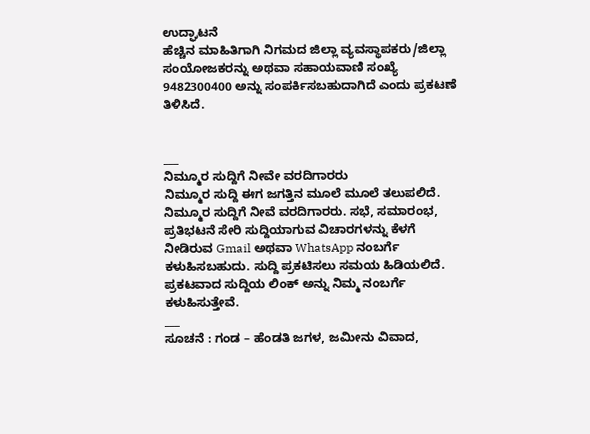ಉದ್ಘಾಟನೆ
ಹೆಚ್ಚಿನ ಮಾಹಿತಿಗಾಗಿ ನಿಗಮದ ಜಿಲ್ಲಾ ವ್ಯವಸ್ಥಾಪಕರು/ಜಿಲ್ಲಾ ಸಂಯೋಜಕರನ್ನು ಅಥವಾ ಸಹಾಯವಾಣಿ ಸಂಖ್ಯೆ 9482300400 ಅನ್ನು ಸಂಪರ್ಕಿಸಬಹುದಾಗಿದೆ ಎಂದು ಪ್ರಕಟಣೆ ತಿಳಿಸಿದೆ.


___
ನಿಮ್ಮೂರ ಸುದ್ದಿಗೆ ನೀವೇ ವರದಿಗಾರರು
ನಿಮ್ಮೂರ ಸುದ್ದಿ ಈಗ ಜಗತ್ತಿನ ಮೂಲೆ ಮೂಲೆ ತಲುಪಲಿದೆ. ನಿಮ್ಮೂರ ಸುದ್ದಿಗೆ ನೀವೆ ವರದಿಗಾರರು. ಸಭೆ, ಸಮಾರಂಭ, ಪ್ರತಿಭಟನೆ ಸೇರಿ ಸುದ್ದಿಯಾಗುವ ವಿಚಾರಗಳನ್ನು ಕೆಳಗೆ ನೀಡಿರುವ Gmail ಅಥವಾ WhatsApp ನಂಬರ್ಗೆ ಕಳುಹಿಸಬಹುದು. ಸುದ್ದಿ ಪ್ರಕಟಿಸಲು ಸಮಯ ಹಿಡಿಯಲಿದೆ. ಪ್ರಕಟವಾದ ಸುದ್ದಿಯ ಲಿಂಕ್ ಅನ್ನು ನಿಮ್ಮ ನಂಬರ್ಗೆ ಕಳುಹಿಸುತ್ತೇವೆ.
___
ಸೂಚನೆ : ಗಂಡ – ಹೆಂಡತಿ ಜಗಳ, ಜಮೀನು ವಿವಾದ,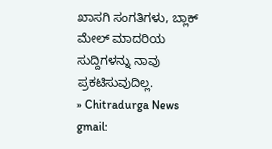ಖಾಸಗಿ ಸಂಗತಿಗಳು, ಬ್ಲಾಕ್ ಮೇಲ್ ಮಾದರಿಯ ಸುದ್ದಿಗಳನ್ನು ನಾವು ಪ್ರಕಟಿಸುವುದಿಲ್ಲ.
» Chitradurga News gmail: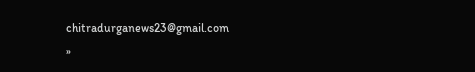chitradurganews23@gmail.com
»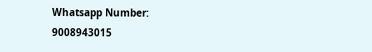Whatsapp Number: 9008943015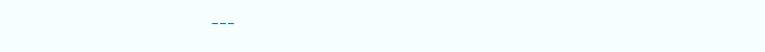___